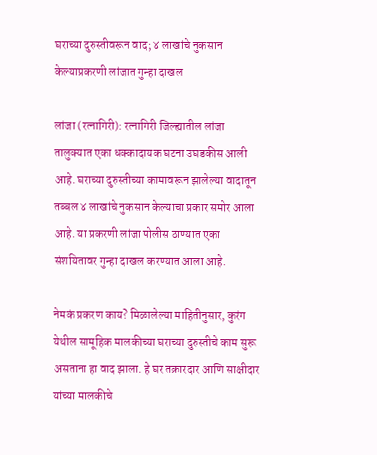घराच्या दुरुस्तीवरून वाद; ४ लाखांचे नुकसान केल्याप्रकरणी लांजात गुन्हा दाखल

लांजा (रत्नागिरी): रत्नागिरी जिल्ह्यातील लांजा तालुक्यात एका धक्कादायक घटना उघडकीस आली आहे. घराच्या दुरुस्तीच्या कामावरून झालेल्या वादातून तब्बल ४ लाखांचे नुकसान केल्याचा प्रकार समोर आला आहे. या प्रकरणी लांजा पोलीस ठाण्यात एका संशयितावर गुन्हा दाखल करण्यात आला आहे.

नेमकं प्रकरण काय? मिळालेल्या माहितीनुसार, कुरंग येथील सामूहिक मालकीच्या घराच्या दुरुस्तीचे काम सुरू असताना हा वाद झाला. हे घर तक्रारदार आणि साक्षीदार यांच्या मालकीचे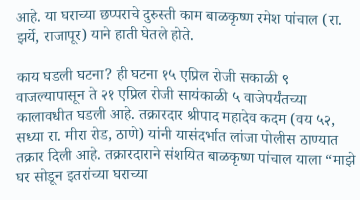आहे. या घराच्या छप्पराचे दुरुस्ती काम बाळकृष्ण रमेश पांचाल (रा. झर्ये, राजापूर) याने हाती घेतले होते.

काय घडली घटना? ही घटना १५ एप्रिल रोजी सकाळी ९ वाजल्यापासून ते २१ एप्रिल रोजी सायंकाळी ५ वाजेपर्यंतच्या कालावधीत घडली आहे. तक्रारदार श्रीपाद महादेव कदम (वय ५२, सध्या रा. मीरा रोड, ठाणे) यांनी यासंदर्भात लांजा पोलीस ठाण्यात तक्रार दिली आहे. तक्रारदाराने संशयित बाळकृष्ण पांचाल याला “माझे घर सोडून इतरांच्या घराच्या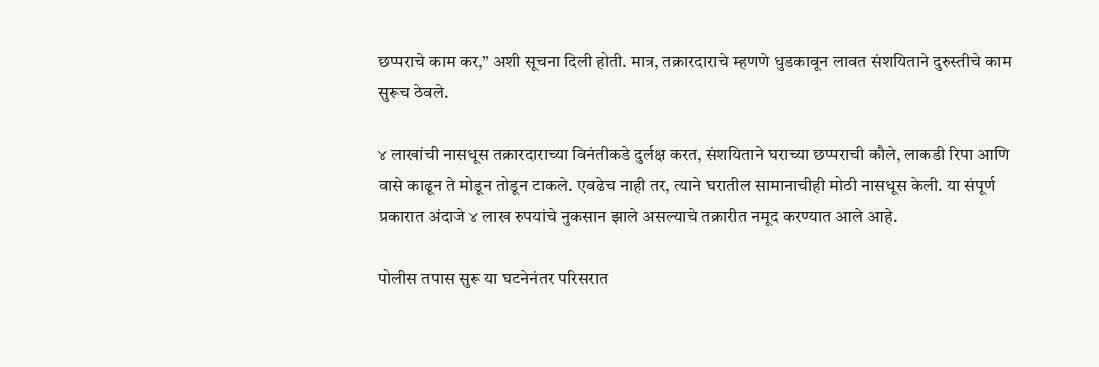छप्पराचे काम कर,” अशी सूचना दिली होती. मात्र, तक्रारदाराचे म्हणणे धुडकावून लावत संशयिताने दुरुस्तीचे काम सुरूच ठेवले.

४ लाखांची नासधूस तक्रारदाराच्या विनंतीकडे दुर्लक्ष करत, संशयिताने घराच्या छप्पराची कौले, लाकडी रिपा आणि वासे काढून ते मोडून तोडून टाकले. एवढेच नाही तर, त्याने घरातील सामानाचीही मोठी नासधूस केली. या संपूर्ण प्रकारात अंदाजे ४ लाख रुपयांचे नुकसान झाले असल्याचे तक्रारीत नमूद करण्यात आले आहे.

पोलीस तपास सुरू या घटनेनंतर परिसरात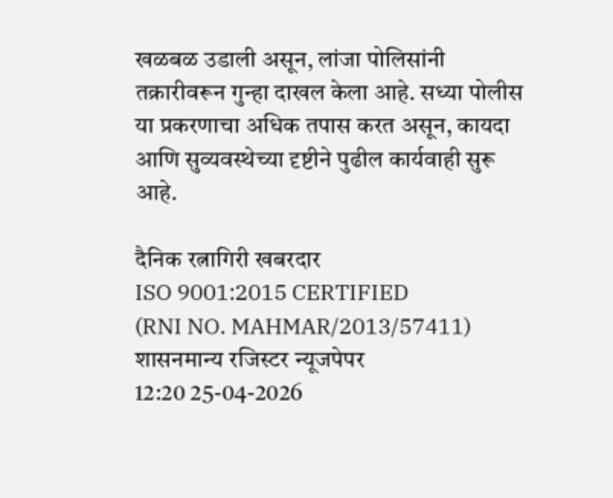खळबळ उडाली असून, लांजा पोलिसांनी तक्रारीवरून गुन्हा दाखल केला आहे. सध्या पोलीस या प्रकरणाचा अधिक तपास करत असून, कायदा आणि सुव्यवस्थेच्या दृष्टीने पुढील कार्यवाही सुरू आहे.

दैनिक रत्नागिरी खबरदार
ISO 9001:2015 CERTIFIED
(RNI NO. MAHMAR/2013/57411)
शासनमान्य रजिस्टर न्यूजपेपर
12:20 25-04-2026